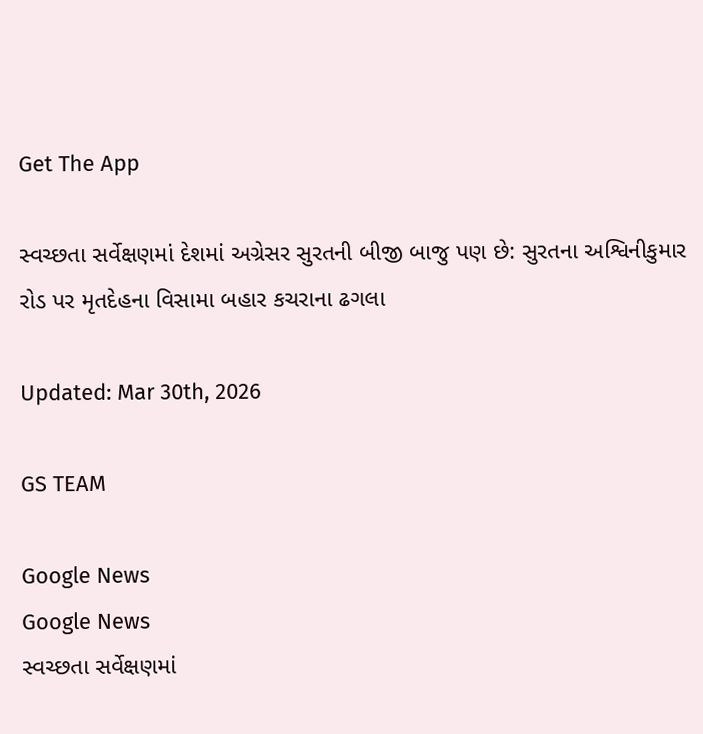Get The App

સ્વચ્છતા સર્વેક્ષણમાં દેશમાં અગ્રેસર સુરતની બીજી બાજુ પણ છે: સુરતના અશ્વિનીકુમાર રોડ પર મૃતદેહના વિસામા બહાર કચરાના ઢગલા

Updated: Mar 30th, 2026

GS TEAM

Google News
Google News
સ્વચ્છતા સર્વેક્ષણમાં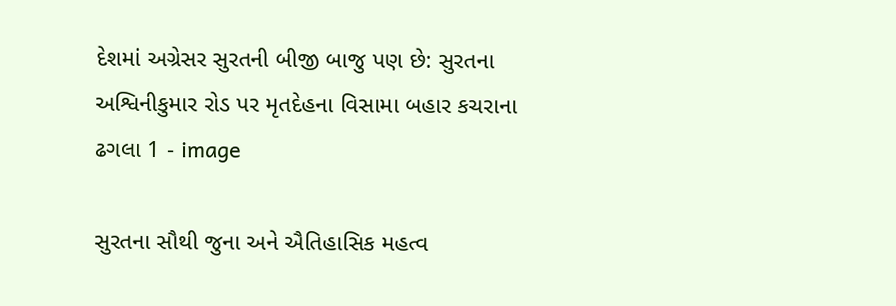દેશમાં અગ્રેસર સુરતની બીજી બાજુ પણ છે: સુરતના અશ્વિનીકુમાર રોડ પર મૃતદેહના વિસામા બહાર કચરાના ઢગલા 1 - image

સુરતના સૌથી જુના અને ઐતિહાસિક મહત્વ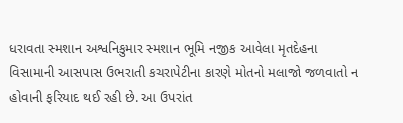ધરાવતા સ્મશાન અશ્વનિકુમાર સ્મશાન ભૂમિ નજીક આવેલા મૃતદેહના વિસામાની આસપાસ ઉભરાતી કચરાપેટીના કારણે મોતનો મલાજો જળવાતો ન હોવાની ફરિયાદ થઈ રહી છે. આ ઉપરાંત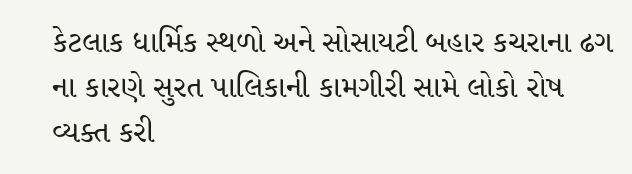કેટલાક ધાર્મિક સ્થળો અને સોસાયટી બહાર કચરાના ઢગ ના કારણે સુરત પાલિકાની કામગીરી સામે લોકો રોષ વ્યક્ત કરી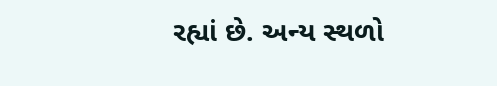રહ્યાં છે. અન્ય સ્થળો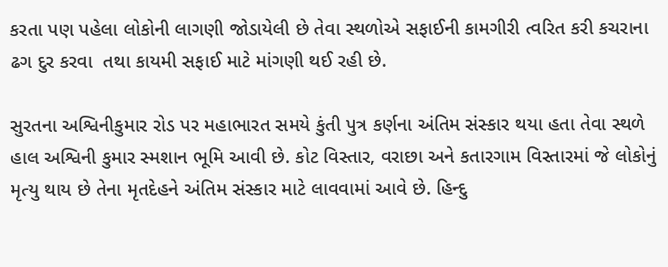કરતા પણ પહેલા લોકોની લાગણી જોડાયેલી છે તેવા સ્થળોએ સફાઈની કામગીરી ત્વરિત કરી કચરાના ઢગ દુર કરવા  તથા કાયમી સફાઈ માટે માંગણી થઈ રહી છે.

સુરતના અશ્વિનીકુમાર રોડ પર મહાભારત સમયે કુંતી પુત્ર કર્ણના અંતિમ સંસ્કાર થયા હતા તેવા સ્થળે હાલ અશ્વિની કુમાર સ્મશાન ભૂમિ આવી છે. કોટ વિસ્તાર, વરાછા અને કતારગામ વિસ્તારમાં જે લોકોનું મૃત્યુ થાય છે તેના મૃતદેહને અંતિમ સંસ્કાર માટે લાવવામાં આવે છે. હિન્દુ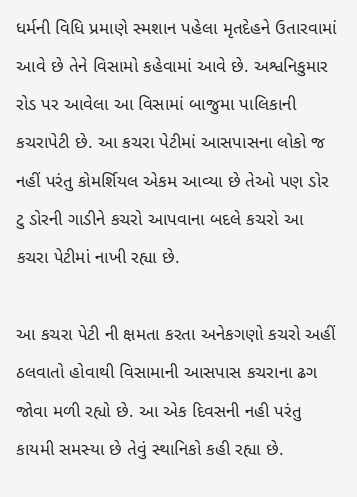ધર્મની વિધિ પ્રમાણે સ્મશાન પહેલા મૃતદેહને ઉતારવામાં આવે છે તેને વિસામો કહેવામાં આવે છે. અશ્વનિકુમાર રોડ પર આવેલા આ વિસામાં બાજુમા પાલિકાની કચરાપેટી છે. આ કચરા પેટીમાં આસપાસના લોકો જ નહીં પરંતુ કોમર્શિયલ એકમ આવ્યા છે તેઓ પણ ડોર ટુ ડોરની ગાડીને કચરો આપવાના બદલે કચરો આ કચરા પેટીમાં નાખી રહ્યા છે.

આ કચરા પેટી ની ક્ષમતા કરતા અનેકગણો કચરો અહીં ઠલવાતો હોવાથી વિસામાની આસપાસ કચરાના ઢગ જોવા મળી રહ્યો છે. આ એક દિવસની નહી પરંતુ કાયમી સમસ્યા છે તેવું સ્થાનિકો કહી રહ્યા છે.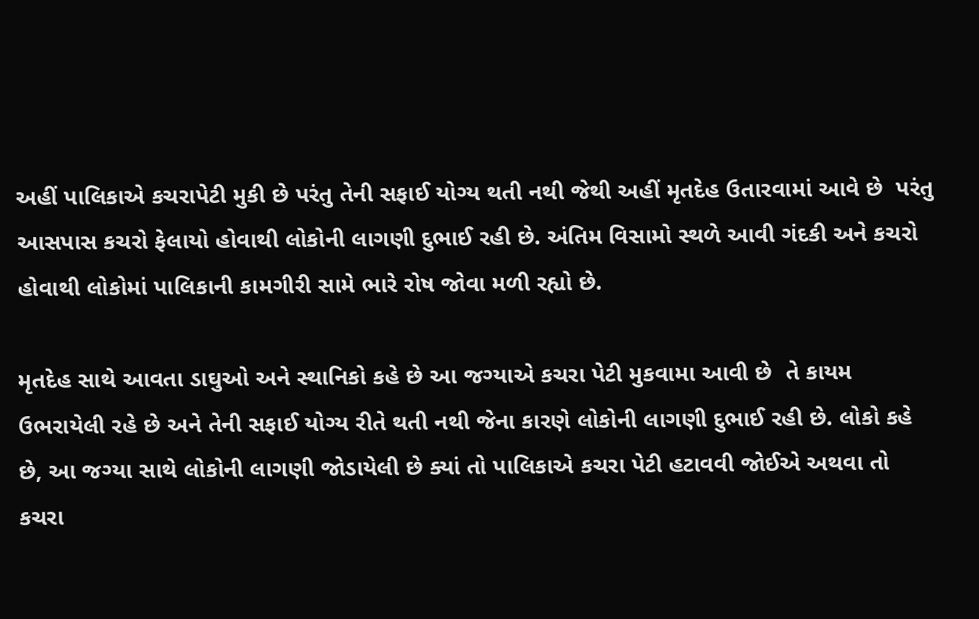અહીં પાલિકાએ કચરાપેટી મુકી છે પરંતુ તેની સફાઈ યોગ્ય થતી નથી જેથી અહીં મૃતદેહ ઉતારવામાં આવે છે  પરંતુ આસપાસ કચરો ફેલાયો હોવાથી લોકોની લાગણી દુભાઈ રહી છે. અંતિમ વિસામો સ્થળે આવી ગંદકી અને કચરો હોવાથી લોકોમાં પાલિકાની કામગીરી સામે ભારે રોષ જોવા મળી રહ્યો છે.

મૃતદેહ સાથે આવતા ડાઘુઓ અને સ્થાનિકો કહે છે આ જગ્યાએ કચરા પેટી મુકવામા આવી છે  તે કાયમ ઉભરાયેલી રહે છે અને તેની સફાઈ યોગ્ય રીતે થતી નથી જેના કારણે લોકોની લાગણી દુભાઈ રહી છે. લોકો કહે છે, આ જગ્યા સાથે લોકોની લાગણી જોડાયેલી છે ક્યાં તો પાલિકાએ કચરા પેટી હટાવવી જોઈએ અથવા તો કચરા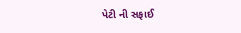પેટી ની સફાઈ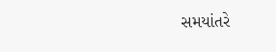સમયાંતરે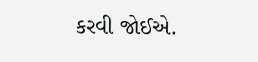કરવી જોઈએ.